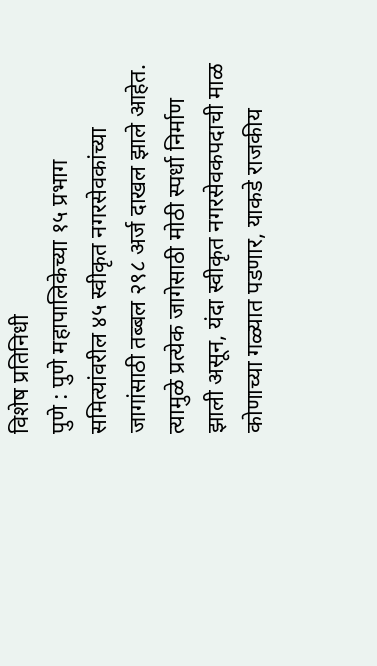विशेष प्रतिनिधी
पुणे : पुणे महापालिकेच्या १५ प्रभाग समित्यांवरील ४५ स्वीकृत नगरसेवकांच्या जागांसाठी तब्बल २९८ अर्ज दाखल झाले आहेत. त्यामुळे प्रत्येक जागेसाठी मोठी स्पर्धा निर्माण झाली असून, यंदा स्वीकृत नगरसेवकपदाची माळ कोणाच्या गळ्यात पडणार, याकडे राजकीय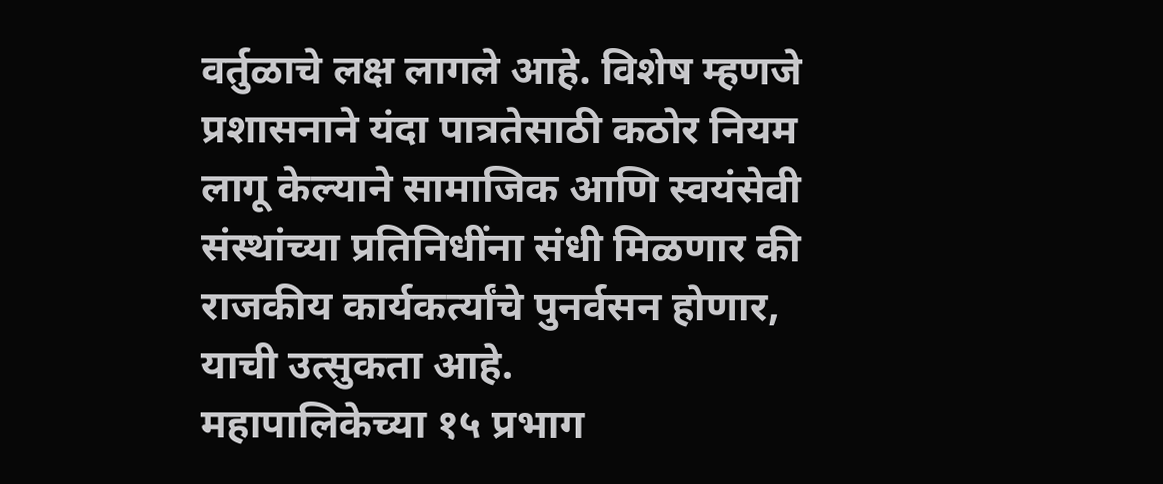वर्तुळाचे लक्ष लागले आहे. विशेष म्हणजे प्रशासनाने यंदा पात्रतेसाठी कठोर नियम लागू केल्याने सामाजिक आणि स्वयंसेवी संस्थांच्या प्रतिनिधींना संधी मिळणार की राजकीय कार्यकर्त्यांचे पुनर्वसन होणार, याची उत्सुकता आहे.
महापालिकेच्या १५ प्रभाग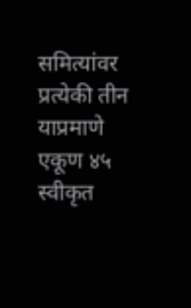समित्यांवर प्रत्येकी तीन याप्रमाणे एकूण ४५ स्वीकृत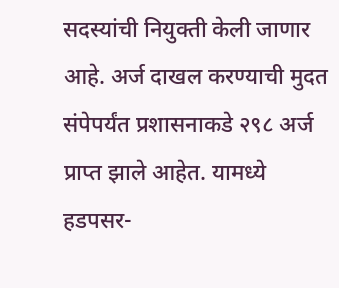सदस्यांची नियुक्ती केली जाणार आहे. अर्ज दाखल करण्याची मुदत संपेपर्यंत प्रशासनाकडे २९८ अर्ज प्राप्त झाले आहेत. यामध्ये हडपसर-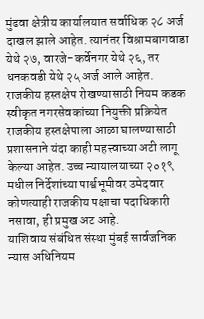मुंढवा क्षेत्रीय कार्यालयात सर्वाधिक २८ अर्ज दाखल झाले आहेत. त्यानंतर विश्रामबागवाडा येथे २७, वारजे-कर्वेनगर येथे २६, तर धनकवडी येथे २५ अर्ज आले आहेत.
राजकीय हस्तक्षेप रोखण्यासाठी नियम कडक
स्वीकृत नगरसेवकांच्या नियुक्ती प्रक्रियेत राजकीय हस्तक्षेपाला आळा घालण्यासाठी प्रशासनाने यंदा काही महत्त्वाच्या अटी लागू केल्या आहेत. उच्च न्यायालयाच्या २०१९ मधील निर्देशांच्या पार्श्वभूमीवर उमेदवार कोणत्याही राजकीय पक्षाचा पदाधिकारी नसावा, ही प्रमुख अट आहे.
याशिवाय संबंधित संस्था मुंबई सार्वजनिक न्यास अधिनियम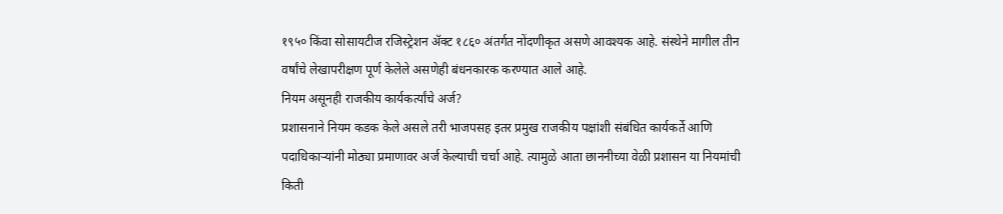१९५० किंवा सोसायटीज रजिस्ट्रेशन ॲक्ट १८६० अंतर्गत नोंदणीकृत असणे आवश्यक आहे. संस्थेने मागील तीन वर्षांचे लेखापरीक्षण पूर्ण केलेले असणेही बंधनकारक करण्यात आले आहे.
नियम असूनही राजकीय कार्यकर्त्यांचे अर्ज?
प्रशासनाने नियम कडक केले असले तरी भाजपसह इतर प्रमुख राजकीय पक्षांशी संबंधित कार्यकर्ते आणि पदाधिकाऱ्यांनी मोठ्या प्रमाणावर अर्ज केल्याची चर्चा आहे. त्यामुळे आता छाननीच्या वेळी प्रशासन या नियमांची किती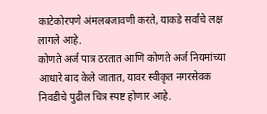काटेकोरपणे अंमलबजावणी करते, याकडे सर्वांचे लक्ष लागले आहे.
कोणते अर्ज पात्र ठरतात आणि कोणते अर्ज नियमांच्या आधारे बाद केले जातात, यावर स्वीकृत नगरसेवक निवडीचे पुढील चित्र स्पष्ट होणार आहे.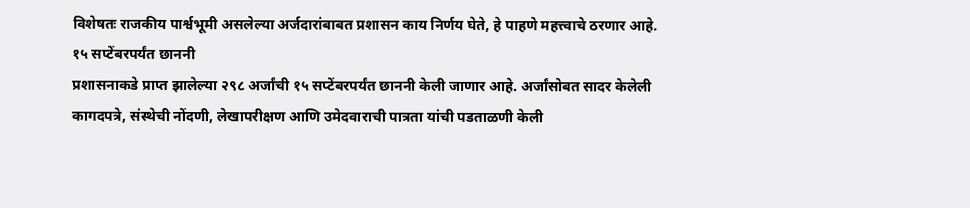विशेषतः राजकीय पार्श्वभूमी असलेल्या अर्जदारांबाबत प्रशासन काय निर्णय घेते, हे पाहणे महत्त्वाचे ठरणार आहे.
१५ सप्टेंबरपर्यंत छाननी
प्रशासनाकडे प्राप्त झालेल्या २९८ अर्जांची १५ सप्टेंबरपर्यंत छाननी केली जाणार आहे. अर्जांसोबत सादर केलेली कागदपत्रे, संस्थेची नोंदणी, लेखापरीक्षण आणि उमेदवाराची पात्रता यांची पडताळणी केली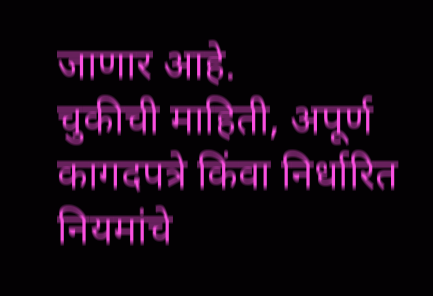जाणार आहे.
चुकीची माहिती, अपूर्ण कागदपत्रे किंवा निर्धारित नियमांचे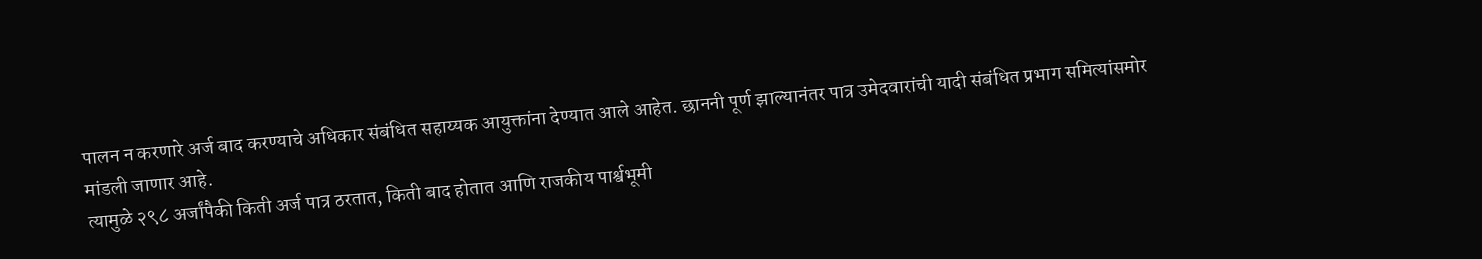पालन न करणारे अर्ज बाद करण्याचे अधिकार संबंधित सहाय्यक आयुक्तांना देण्यात आले आहेत. छाननी पूर्ण झाल्यानंतर पात्र उमेदवारांची यादी संबंधित प्रभाग समित्यांसमोर मांडली जाणार आहे.
त्यामुळे २९८ अर्जांपैकी किती अर्ज पात्र ठरतात, किती बाद होतात आणि राजकीय पार्श्वभूमी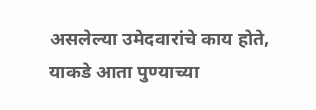असलेल्या उमेदवारांचे काय होते, याकडे आता पुण्याच्या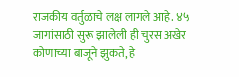राजकीय वर्तुळाचे लक्ष लागले आहे. ४५ जागांसाठी सुरू झालेली ही चुरस अखेर कोणाच्या बाजूने झुकते, हे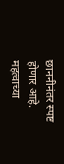छाननीनंतर स्पष्ट होणार आहे.
महत्वाच्या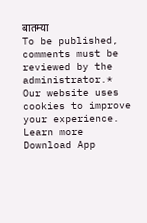बातम्या
To be published, comments must be reviewed by the administrator.*
Our website uses cookies to improve your experience. Learn more
Download App